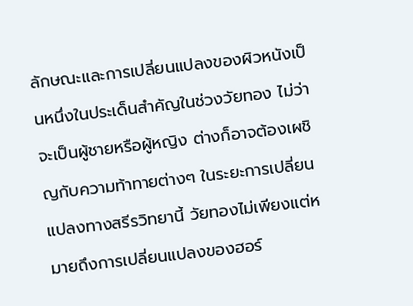ลักษณะและการเปลี่ยนแปลงของผิวหนังเป็นหนึ่งในประเด็นสำคัญในช่วงวัยทอง ไม่ว่าจะเป็นผู้ชายหรือผู้หญิง ต่างก็อาจต้องเผชิญกับความท้าทายต่างๆ ในระยะการเปลี่ยนแปลงทางสรีรวิทยานี้ วัยทองไม่เพียงแต่หมายถึงการเปลี่ยนแปลงของฮอร์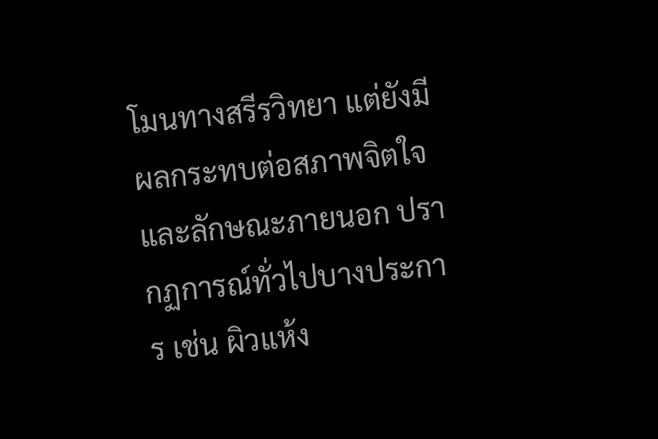โมนทางสรีรวิทยา แต่ยังมีผลกระทบต่อสภาพจิตใจและลักษณะภายนอก ปรากฏการณ์ทั่วไปบางประการ เช่น ผิวแห้ง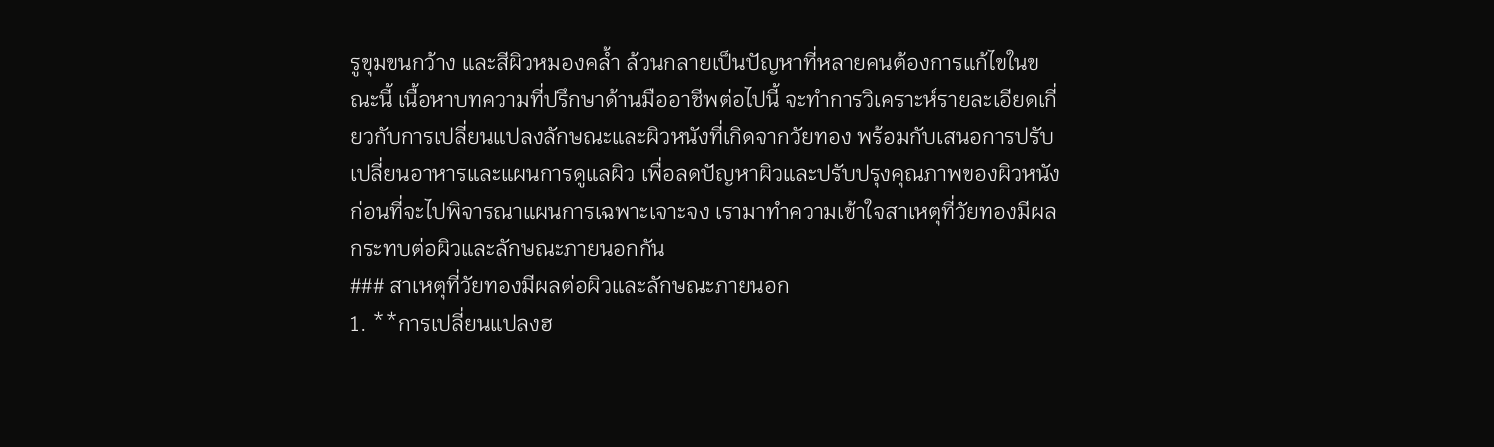รูขุมขนกว้าง และสีผิวหมองคล้ำ ล้วนกลายเป็นปัญหาที่หลายคนต้องการแก้ไขในขณะนี้ เนื้อหาบทความที่ปรึกษาด้านมืออาชีพต่อไปนี้ จะทำการวิเคราะห์รายละเอียดเกี่ยวกับการเปลี่ยนแปลงลักษณะและผิวหนังที่เกิดจากวัยทอง พร้อมกับเสนอการปรับเปลี่ยนอาหารและแผนการดูแลผิว เพื่อลดปัญหาผิวและปรับปรุงคุณภาพของผิวหนัง
ก่อนที่จะไปพิจารณาแผนการเฉพาะเจาะจง เรามาทำความเข้าใจสาเหตุที่วัยทองมีผลกระทบต่อผิวและลักษณะภายนอกกัน
### สาเหตุที่วัยทองมีผลต่อผิวและลักษณะภายนอก
1. **การเปลี่ยนแปลงฮ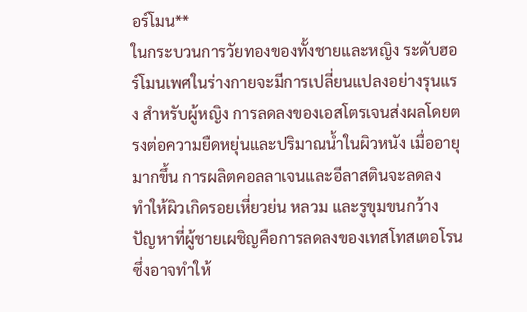อร์โมน**
ในกระบวนการวัยทองของทั้งชายและหญิง ระดับฮอร์โมนเพศในร่างกายจะมีการเปลี่ยนแปลงอย่างรุนแรง สำหรับผู้หญิง การลดลงของเอสโตรเจนส่งผลโดยตรงต่อความยืดหยุ่นและปริมาณน้ำในผิวหนัง เมื่ออายุมากขึ้น การผลิตคอลลาเจนและอีลาสตินจะลดลง ทำให้ผิวเกิดรอยเหี่ยวย่น หลวม และรูขุมขนกว้าง ปัญหาที่ผู้ชายเผชิญคือการลดลงของเทสโทสเตอโรน ซึ่งอาจทำให้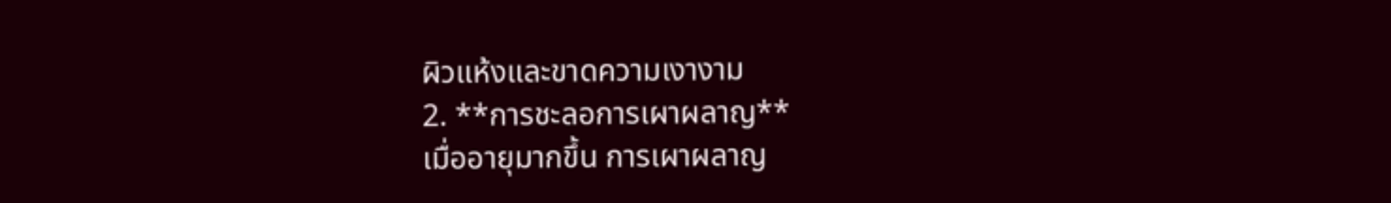ผิวแห้งและขาดความเงางาม
2. **การชะลอการเผาผลาญ**
เมื่ออายุมากขึ้น การเผาผลาญ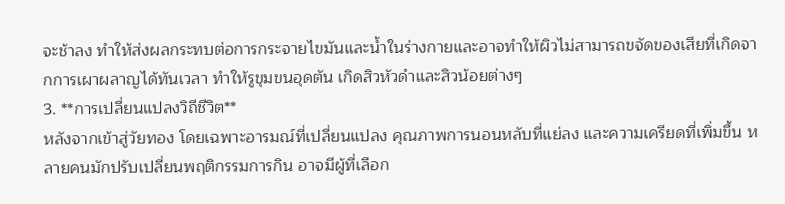จะช้าลง ทำให้ส่งผลกระทบต่อการกระจายไขมันและน้ำในร่างกายและอาจทำให้ผิวไม่สามารถขจัดของเสียที่เกิดจากการเผาผลาญได้ทันเวลา ทำให้รูขุมขนอุดตัน เกิดสิวหัวดำและสิวน้อยต่างๆ
3. **การเปลี่ยนแปลงวิถีชีวิต**
หลังจากเข้าสู่วัยทอง โดยเฉพาะอารมณ์ที่เปลี่ยนแปลง คุณภาพการนอนหลับที่แย่ลง และความเครียดที่เพิ่มขึ้น หลายคนมักปรับเปลี่ยนพฤติกรรมการกิน อาจมีผู้ที่เลือก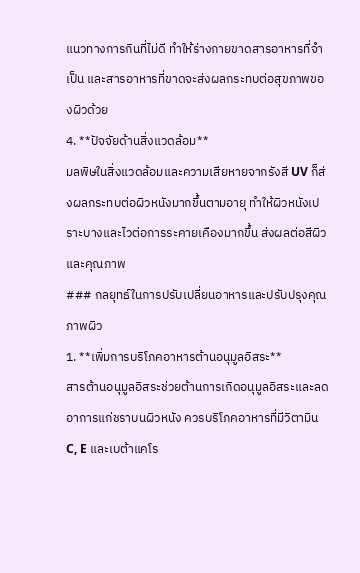แนวทางการกินที่ไม่ดี ทำให้ร่างกายขาดสารอาหารที่จำเป็น และสารอาหารที่ขาดจะส่งผลกระทบต่อสุขภาพของผิวด้วย
4. **ปัจจัยด้านสิ่งแวดล้อม**
มลพิษในสิ่งแวดล้อมและความเสียหายจากรังสี UV ก็ส่งผลกระทบต่อผิวหนังมากขึ้นตามอายุ ทำให้ผิวหนังเปราะบางและไวต่อการระคายเคืองมากขึ้น ส่งผลต่อสีผิวและคุณภาพ
### กลยุทธ์ในการปรับเปลี่ยนอาหารและปรับปรุงคุณภาพผิว
1. **เพิ่มการบริโภคอาหารต้านอนุมูลอิสระ**
สารต้านอนุมูลอิสระช่วยต้านการเกิดอนุมูลอิสระและลดอาการแก่ชราบนผิวหนัง ควรบริโภคอาหารที่มีวิตามิน C, E และเบต้าแคโร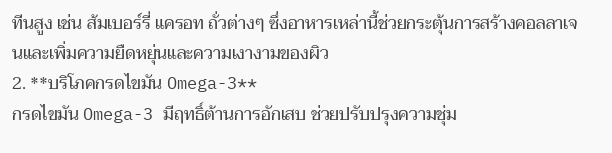ทีนสูง เช่น ส้มเบอร์รี่ แครอท ถั่วต่างๆ ซึ่งอาหารเหล่านี้ช่วยกระตุ้นการสร้างคอลลาเจนและเพิ่มความยืดหยุ่นและความเงางามของผิว
2. **บริโภคกรดไขมัน Omega-3**
กรดไขมัน Omega-3 มีฤทธิ์ต้านการอักเสบ ช่วยปรับปรุงความชุ่ม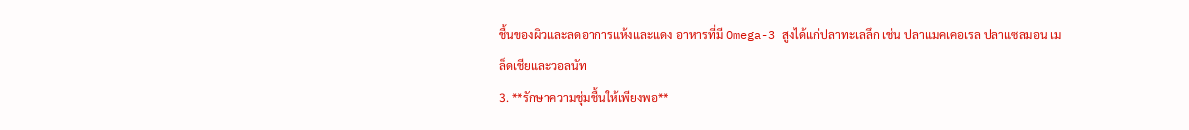ชื้นของผิวและลดอาการแห้งและแดง อาหารที่มี Omega-3 สูงได้แก่ปลาทะเลลึก เช่น ปลาแมคเคอเรล ปลาแซลมอน เมล็ดเชียและวอลนัท
3. **รักษาความชุ่มชื้นให้เพียงพอ**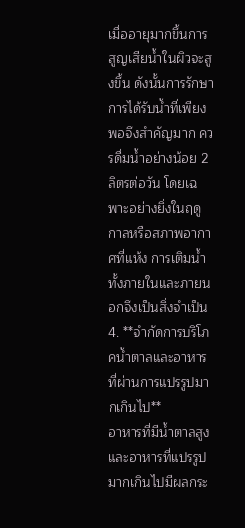เมื่ออายุมากขึ้นการสูญเสียน้ำในผิวจะสูงขึ้น ดังนั้นการรักษาการได้รับน้ำที่เพียงพอจึงสำคัญมาก ควรดื่มน้ำอย่างน้อย 2 ลิตรต่อวัน โดยเฉพาะอย่างยิ่งในฤดูกาลหรือสภาพอากาศที่แห้ง การเติมน้ำทั้งภายในและภายนอกจึงเป็นสิ่งจำเป็น
4. **จำกัดการบริโภคน้ำตาลและอาหารที่ผ่านการแปรรูปมากเกินไป**
อาหารที่มีน้ำตาลสูงและอาหารที่แปรรูปมากเกินไปมีผลกระ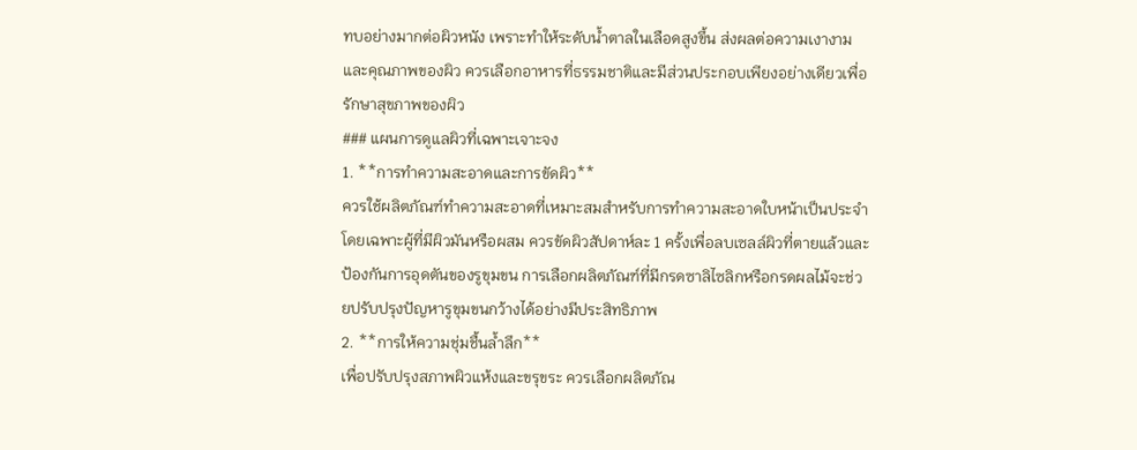ทบอย่างมากต่อผิวหนัง เพราะทำให้ระดับน้ำตาลในเลือดสูงขึ้น ส่งผลต่อความเงางามและคุณภาพของผิว ควรเลือกอาหารที่ธรรมชาติและมีส่วนประกอบเพียงอย่างเดียวเพื่อรักษาสุขภาพของผิว
### แผนการดูแลผิวที่เฉพาะเจาะจง
1. **การทำความสะอาดและการขัดผิว**
ควรใช้ผลิตภัณฑ์ทำความสะอาดที่เหมาะสมสำหรับการทำความสะอาดใบหน้าเป็นประจำ โดยเฉพาะผู้ที่มีผิวมันหรือผสม ควรขัดผิวสัปดาห์ละ 1 ครั้งเพื่อลบเซลล์ผิวที่ตายแล้วและป้องกันการอุดตันของรูขุมขน การเลือกผลิตภัณฑ์ที่มีกรดซาลิไซลิกหรือกรดผลไม้จะช่วยปรับปรุงปัญหารูขุมขนกว้างได้อย่างมีประสิทธิภาพ
2. **การให้ความชุ่มชื้นล้ำลึก**
เพื่อปรับปรุงสภาพผิวแห้งและขรุขระ ควรเลือกผลิตภัณ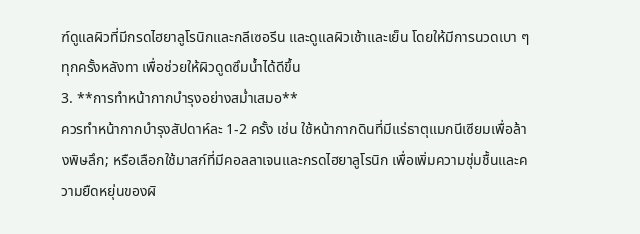ฑ์ดูแลผิวที่มีกรดไฮยาลูโรนิกและกลีเซอรีน และดูแลผิวเช้าและเย็น โดยให้มีการนวดเบา ๆ ทุกครั้งหลังทา เพื่อช่วยให้ผิวดูดซึมน้ำได้ดีขึ้น
3. **การทำหน้ากากบำรุงอย่างสม่ำเสมอ**
ควรทำหน้ากากบำรุงสัปดาห์ละ 1-2 ครั้ง เช่น ใช้หน้ากากดินที่มีแร่ธาตุแมกนีเซียมเพื่อล้างพิษลึก; หรือเลือกใช้มาสก์ที่มีคอลลาเจนและกรดไฮยาลูโรนิก เพื่อเพิ่มความชุ่มชื้นและความยืดหยุ่นของผิ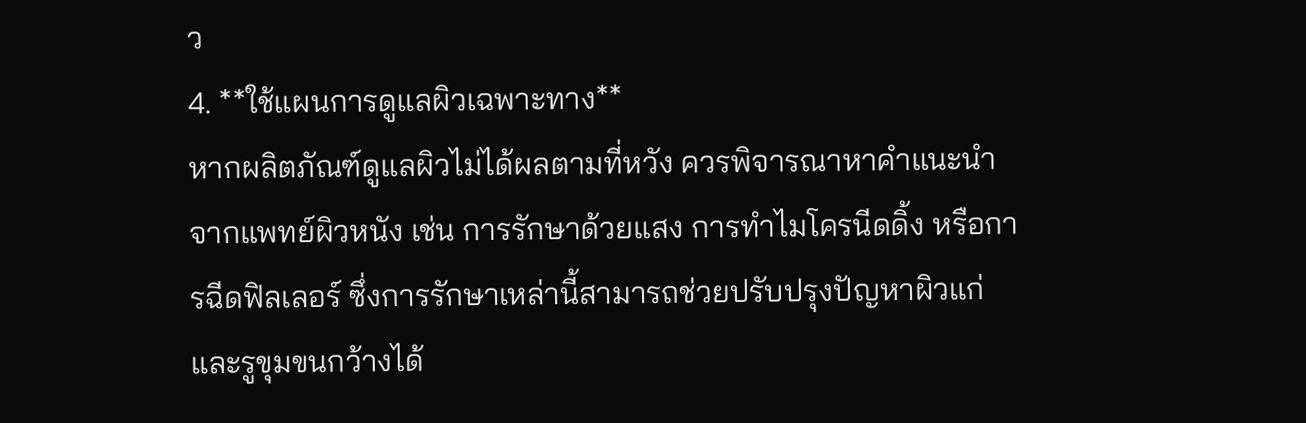ว
4. **ใช้แผนการดูแลผิวเฉพาะทาง**
หากผลิตภัณฑ์ดูแลผิวไม่ได้ผลตามที่หวัง ควรพิจารณาหาคำแนะนำจากแพทย์ผิวหนัง เช่น การรักษาด้วยแสง การทำไมโครนีดดิ้ง หรือการฉีดฟิลเลอร์ ซึ่งการรักษาเหล่านี้สามารถช่วยปรับปรุงปัญหาผิวแก่และรูขุมขนกว้างได้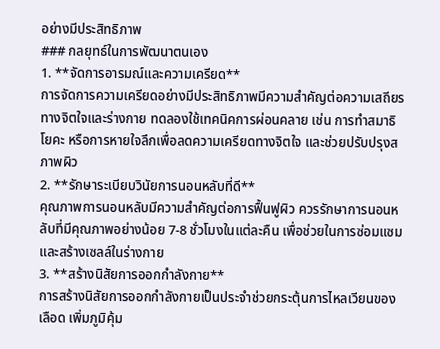อย่างมีประสิทธิภาพ
### กลยุทธ์ในการพัฒนาตนเอง
1. **จัดการอารมณ์และความเครียด**
การจัดการความเครียดอย่างมีประสิทธิภาพมีความสำคัญต่อความเสถียรทางจิตใจและร่างกาย ทดลองใช้เทคนิคการผ่อนคลาย เช่น การทำสมาธิ โยคะ หรือการหายใจลึกเพื่อลดความเครียดทางจิตใจ และช่วยปรับปรุงสภาพผิว
2. **รักษาระเบียบวินัยการนอนหลับที่ดี**
คุณภาพการนอนหลับมีความสำคัญต่อการฟื้นฟูผิว ควรรักษาการนอนหลับที่มีคุณภาพอย่างน้อย 7-8 ชั่วโมงในแต่ละคืน เพื่อช่วยในการซ่อมแซมและสร้างเซลล์ในร่างกาย
3. **สร้างนิสัยการออกกำลังกาย**
การสร้างนิสัยการออกกำลังกายเป็นประจำช่วยกระตุ้นการไหลเวียนของเลือด เพิ่มภูมิคุ้ม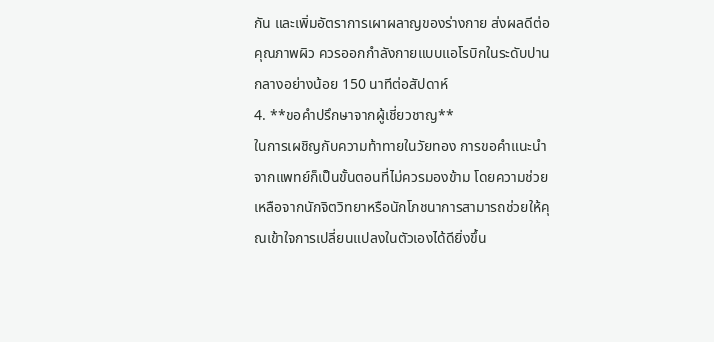กัน และเพิ่มอัตราการเผาผลาญของร่างกาย ส่งผลดีต่อคุณภาพผิว ควรออกกำลังกายแบบแอโรบิกในระดับปานกลางอย่างน้อย 150 นาทีต่อสัปดาห์
4. **ขอคำปรึกษาจากผู้เชี่ยวชาญ**
ในการเผชิญกับความท้าทายในวัยทอง การขอคำแนะนำจากแพทย์ก็เป็นขั้นตอนที่ไม่ควรมองข้าม โดยความช่วยเหลือจากนักจิตวิทยาหรือนักโภชนาการสามารถช่วยให้คุณเข้าใจการเปลี่ยนแปลงในตัวเองได้ดียิ่งขึ้น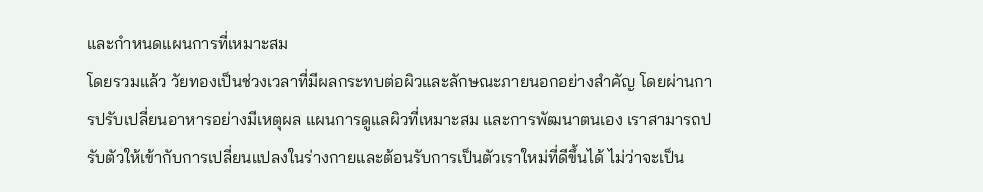และกำหนดแผนการที่เหมาะสม
โดยรวมแล้ว วัยทองเป็นช่วงเวลาที่มีผลกระทบต่อผิวและลักษณะภายนอกอย่างสำคัญ โดยผ่านการปรับเปลี่ยนอาหารอย่างมีเหตุผล แผนการดูแลผิวที่เหมาะสม และการพัฒนาตนเอง เราสามารถปรับตัวให้เข้ากับการเปลี่ยนแปลงในร่างกายและต้อนรับการเป็นตัวเราใหม่ที่ดีขึ้นได้ ไม่ว่าจะเป็น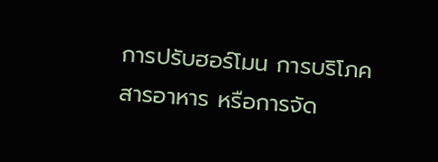การปรับฮอร์โมน การบริโภคสารอาหาร หรือการจัด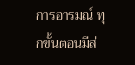การอารมณ์ ทุกขั้นตอนมีส่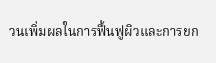วนเพิ่มผลในการฟื้นฟูผิวและการยก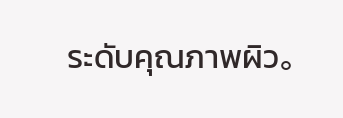ระดับคุณภาพผิว。